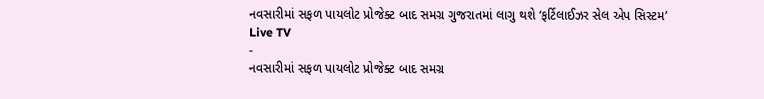નવસારીમાં સફળ પાયલોટ પ્રોજેક્ટ બાદ સમગ્ર ગુજરાતમાં લાગુ થશે ‘ફર્ટિલાઈઝર સેલ એપ સિસ્ટમ’
Live TV
-
નવસારીમાં સફળ પાયલોટ પ્રોજેક્ટ બાદ સમગ્ર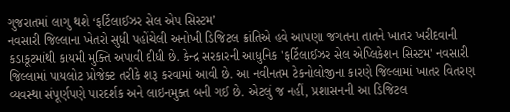ગુજરાતમાં લાગુ થશે ‘ફર્ટિલાઈઝર સેલ એપ સિસ્ટમ’
નવસારી જિલ્લાના ખેતરો સુધી પહોંચેલી અનોખી ડિજિટલ ક્રાંતિએ હવે આપણા જગતના તાતને ખાતર ખરીદવાની કડાકૂટમાંથી કાયમી મુક્તિ અપાવી દીધી છે. કેન્દ્ર સરકારની આધુનિક 'ફર્ટિલાઈઝર સેલ એપ્લિકેશન સિસ્ટમ' નવસારી જિલ્લામાં પાયલોટ પ્રોજેક્ટ તરીકે શરૂ કરવામાં આવી છે. આ નવીનતમ ટેકનોલોજીના કારણે જિલ્લામાં ખાતર વિતરણ વ્યવસ્થા સંપૂર્ણપણે પારદર્શક અને લાઇનમુક્ત બની ગઈ છે. એટલું જ નહીં, પ્રશાસનની આ ડિજિટલ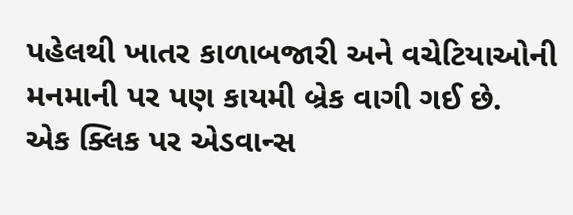પહેલથી ખાતર કાળાબજારી અને વચેટિયાઓની મનમાની પર પણ કાયમી બ્રેક વાગી ગઈ છે.
એક ક્લિક પર એડવાન્સ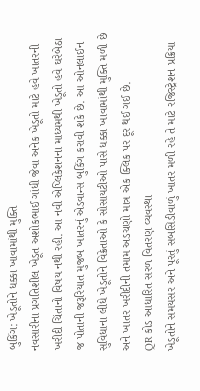બુકિંગ: ખેડૂતોને ધક્કા ખાવામાંથી મુક્તિ
નવસારીના પ્રગતિશીલ ખેડૂત અશોકભાઈ ગાંધી જેવા અનેક ખેડૂતો માટે હવે ખાતરની ખરીદી ચિંતાનો વિષય નથી રહી. આ નવી એપ્લિકેશનના માધ્યમથી ખેડૂતો હવે ઘરેબેઠા જ પોતાની જરૂરિયાત મુજબ ખાતરનું એડવાન્સ બુકિંગ કરાવી શકે છે. આ ઓનલાઈન સુવિધાના લીધે ખેડૂતોને વિક્રેતાઓ કે સોસાયટીઓ પાસે ધક્કા ખાવામાંથી મુક્તિ મળી છે અને ખાતર ખરીદીની તમામ અડચણો માત્ર એક ક્લિક પર દૂર થઈ ગઈ છે.
QR કોડ આધારિત સરળ વિતરણ વ્યવસ્થા
ખેડૂતોને સમયસર અને પૂરતું સબસિડીવાળું ખાતર મળી રહે તે માટે રજિસ્ટ્રેશન પ્રક્રિયા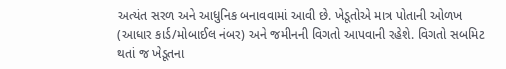અત્યંત સરળ અને આધુનિક બનાવવામાં આવી છે. ખેડૂતોએ માત્ર પોતાની ઓળખ (આધાર કાર્ડ/મોબાઈલ નંબર) અને જમીનની વિગતો આપવાની રહેશે. વિગતો સબમિટ થતાં જ ખેડૂતના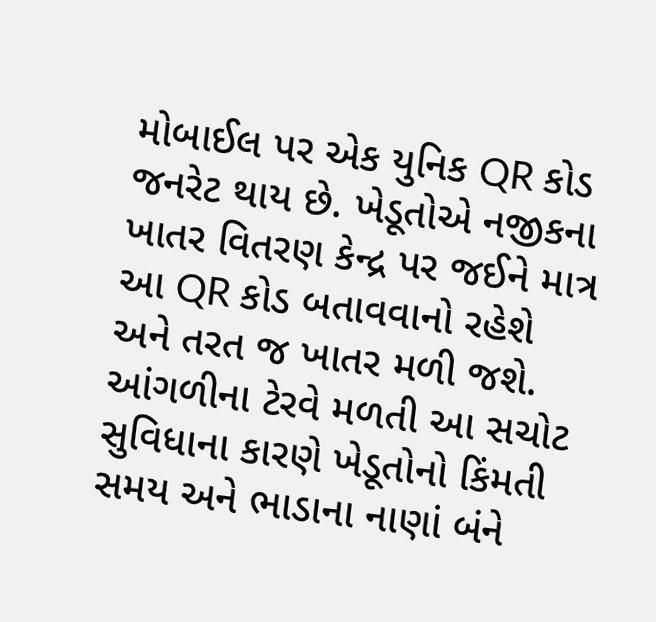મોબાઈલ પર એક યુનિક QR કોડ જનરેટ થાય છે. ખેડૂતોએ નજીકના ખાતર વિતરણ કેન્દ્ર પર જઈને માત્ર આ QR કોડ બતાવવાનો રહેશે અને તરત જ ખાતર મળી જશે.
આંગળીના ટેરવે મળતી આ સચોટ સુવિધાના કારણે ખેડૂતોનો કિંમતી સમય અને ભાડાના નાણાં બંને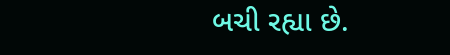બચી રહ્યા છે.